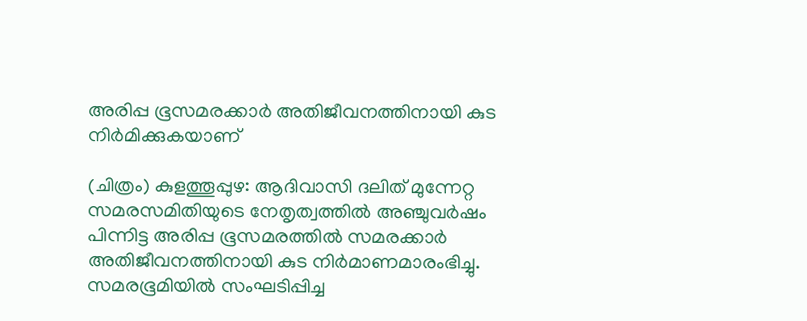അരിപ്പ ഭൂസമരക്കാർ അതിജീവനത്തിനായി കുട നിർമിക്കുകയാണ്

(ചിത്രം) കുളത്തൂപ്പുഴ: ആദിവാസി ദലിത് മുന്നേറ്റ സമരസമിതിയുടെ നേതൃത്വത്തിൽ അഞ്ചുവർഷം പിന്നിട്ട അരിപ്പ ഭൂസമരത്തിൽ സമരക്കാർ അതിജീവനത്തിനായി കുട നിർമാണമാരംഭിച്ചു. സമരഭൂമിയിൽ സംഘടിപ്പിച്ച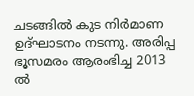ചടങ്ങിൽ കുട നിർമാണ ഉദ്ഘാടനം നടന്നു. അരിപ്പ ഭൂസമരം ആരംഭിച്ച 2013 ൽ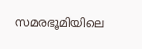സമരഭൂമിയിലെ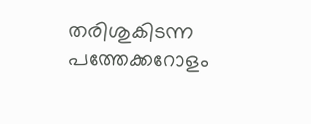തരിശുകിടന്ന പത്തേക്കറോളം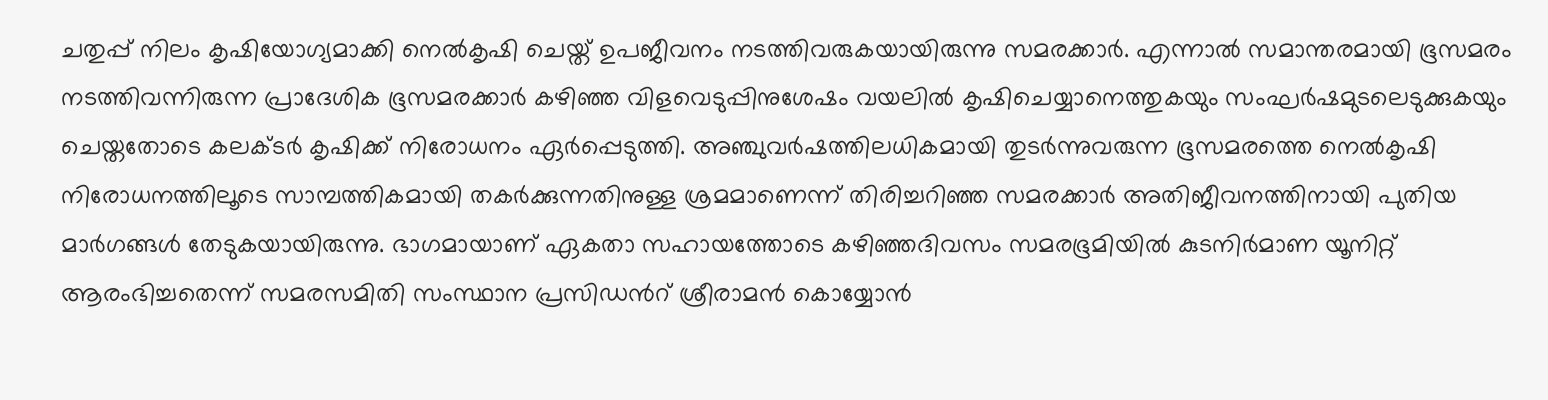ചതുപ്പ് നിലം കൃഷിയോഗ്യമാക്കി നെൽകൃഷി ചെയ്ത് ഉപജീവനം നടത്തിവരുകയായിരുന്നു സമരക്കാർ. എന്നാൽ സമാന്തരമായി ഭൂസമരം നടത്തിവന്നിരുന്ന പ്രാദേശിക ഭൂസമരക്കാർ കഴിഞ്ഞ വിളവെടുപ്പിനുശേഷം വയലിൽ കൃഷിചെയ്യാനെത്തുകയും സംഘർഷമുടലെടുക്കുകയും ചെയ്തതോടെ കലക്ടർ കൃഷിക്ക് നിരോധനം ഏർപ്പെടുത്തി. അഞ്ചുവർഷത്തിലധികമായി തുടർന്നുവരുന്ന ഭൂസമരത്തെ നെൽകൃഷി നിരോധനത്തിലൂടെ സാമ്പത്തികമായി തകർക്കുന്നതിനുള്ള ശ്രമമാണെന്ന് തിരിച്ചറിഞ്ഞ സമരക്കാർ അതിജീവനത്തിനായി പുതിയ മാർഗങ്ങൾ തേടുകയായിരുന്നു. ഭാഗമായാണ് ഏകതാ സഹായത്തോടെ കഴിഞ്ഞദിവസം സമരഭൂമിയിൽ കുടനിർമാണ യൂനിറ്റ് ആരംഭിച്ചതെന്ന് സമരസമിതി സംസ്ഥാന പ്രസിഡൻറ് ശ്രീരാമൻ കൊയ്യോൻ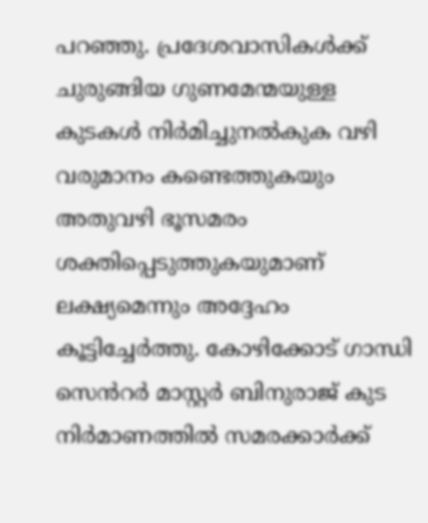പറഞ്ഞു. പ്രദേശവാസികൾക്ക് ചുരുങ്ങിയ ഗുണമേന്മയുള്ള കുടകൾ നിർമിച്ചുനൽകുക വഴി വരുമാനം കണ്ടെത്തുകയും അതുവഴി ഭൂസമരം ശക്തിപ്പെടുത്തുകയുമാണ് ലക്ഷ്യമെന്നും അദ്ദേഹം കൂട്ടിച്ചേർത്തു. കോഴിക്കോട് ഗാന്ധി സെൻറർ മാസ്റ്റർ ബിനുരാജ് കുട നിർമാണത്തിൽ സമരക്കാർക്ക്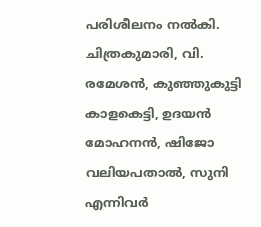പരിശീലനം നൽകി. ചിത്രകുമാരി, വി. രമേശൻ, കുഞ്ഞുകുട്ടി കാളകെട്ടി, ഉദയൻ മോഹനൻ, ഷിജോ വലിയപതാൽ, സുനി എന്നിവർ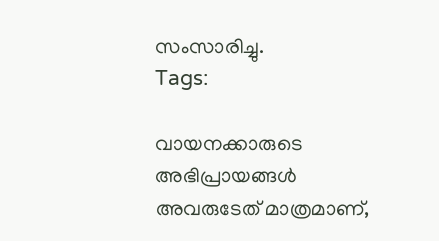സംസാരിച്ചു.
Tags:

വായനക്കാരുടെ അഭിപ്രായങ്ങള്‍ അവരുടേത് മാത്രമാണ്,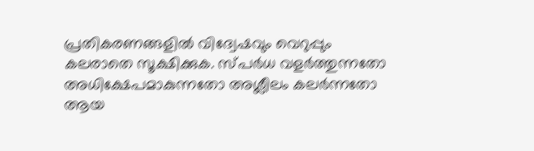പ്രതികരണങ്ങളിൽ വിദ്വേഷവും വെറുപ്പും കലരാതെ സൂക്ഷിക്കുക. സ്പർധ വളർത്തുന്നതോ അധിക്ഷേപമാകുന്നതോ അശ്ലീലം കലർന്നതോ ആയ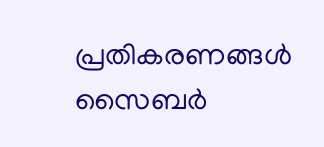പ്രതികരണങ്ങൾ സൈബർ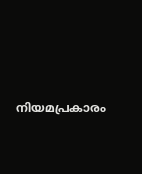നിയമപ്രകാരം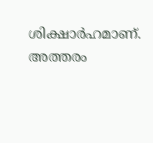ശിക്ഷാർഹമാണ്. അത്തരം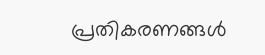പ്രതികരണങ്ങൾ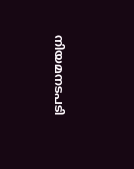നിയമനടപടി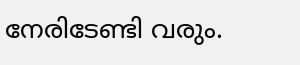നേരിടേണ്ടി വരും.